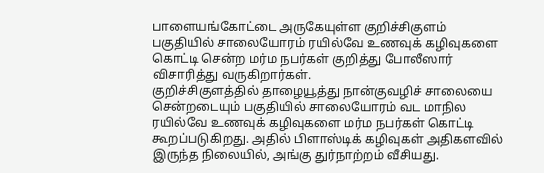பாளையங்கோட்டை அருகேயுள்ள குறிச்சிகுளம் பகுதியில் சாலையோரம் ரயில்வே உணவுக் கழிவுகளை கொட்டி சென்ற மர்ம நபர்கள் குறித்து போலீஸார் விசாரித்து வருகிறார்கள்.
குறிச்சிகுளத்தில் தாழையூத்து நான்குவழிச் சாலையை சென்றடையும் பகுதியில் சாலையோரம் வட மாநில ரயில்வே உணவுக் கழிவுகளை மர்ம நபர்கள் கொட்டி கூறப்படுகிறது. அதில் பிளாஸ்டிக் கழிவுகள் அதிகளவில் இருந்த நிலையில், அங்கு துர்நாற்றம் வீசியது.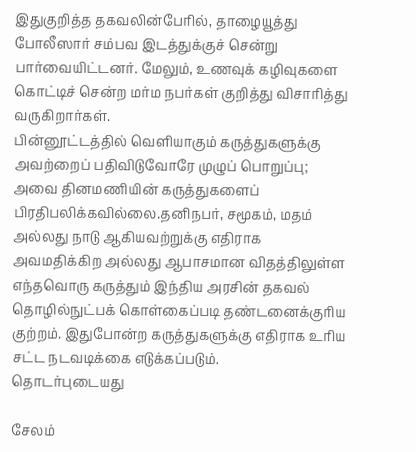இதுகுறித்த தகவலின்பேரில், தாழையூத்து போலீஸார் சம்பவ இடத்துக்குச் சென்று பார்வையிட்டனர். மேலும், உணவுக் கழிவுகளை கொட்டிச் சென்ற மர்ம நபர்கள் குறித்து விசாரித்து வருகிறார்கள்.
பின்னூட்டத்தில் வெளியாகும் கருத்துகளுக்கு அவற்றைப் பதிவிடுவோரே முழுப் பொறுப்பு; அவை தினமணியின் கருத்துகளைப் பிரதிபலிக்கவில்லை.தனிநபர், சமூகம், மதம் அல்லது நாடு ஆகியவற்றுக்கு எதிராக அவமதிக்கிற அல்லது ஆபாசமான விதத்திலுள்ள எந்தவொரு கருத்தும் இந்திய அரசின் தகவல் தொழில்நுட்பக் கொள்கைப்படி தண்டனைக்குரிய குற்றம். இதுபோன்ற கருத்துகளுக்கு எதிராக உரிய சட்ட நடவடிக்கை எடுக்கப்படும்.
தொடர்புடையது

சேலம்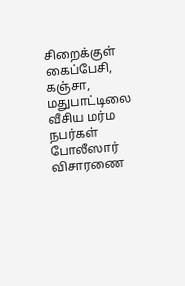சிறைக்குள் கைப்பேசி, கஞ்சா, மதுபாட்டிலை வீசிய மர்ம நபர்கள் போலீஸார் விசாரணை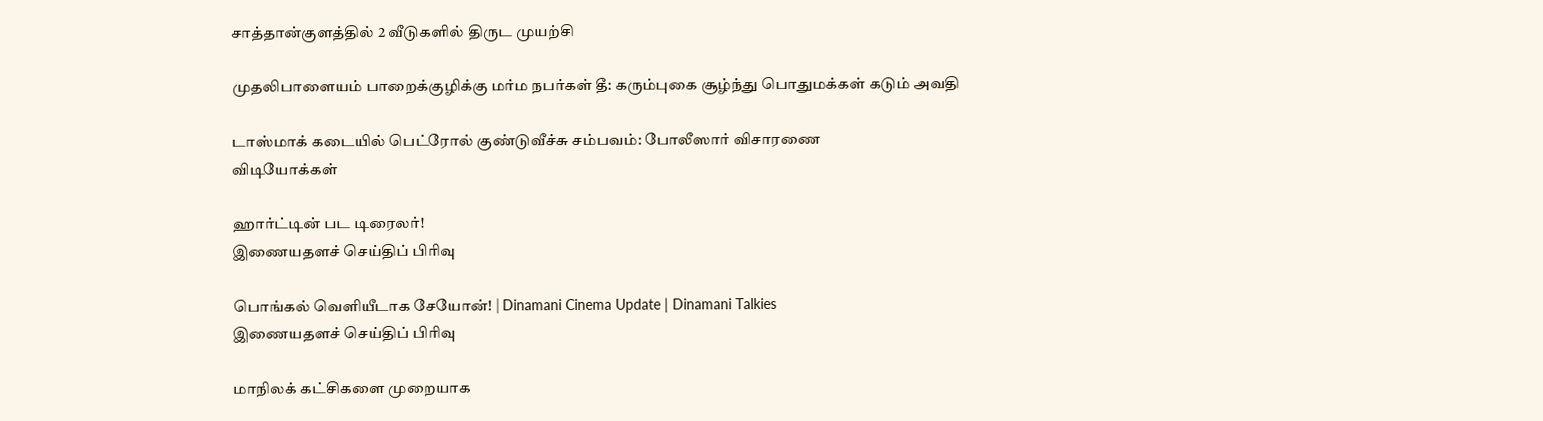சாத்தான்குளத்தில் 2 வீடுகளில் திருட முயற்சி

முதலிபாளையம் பாறைக்குழிக்கு மர்ம நபர்கள் தீ: கரும்புகை சூழ்ந்து பொதுமக்கள் கடும் அவதி

டாஸ்மாக் கடையில் பெட்ரோல் குண்டுவீச்சு சம்பவம்: போலீஸார் விசாரணை
விடியோக்கள்

ஹார்ட்டின் பட டிரைலர்!
இணையதளச் செய்திப் பிரிவு

பொங்கல் வெளியீடாக சேயோன்! | Dinamani Cinema Update | Dinamani Talkies
இணையதளச் செய்திப் பிரிவு

மாநிலக் கட்சிகளை முறையாக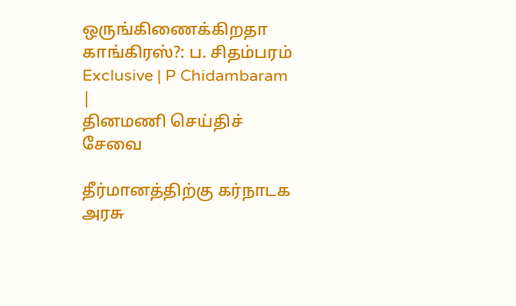ஒருங்கிணைக்கிறதா காங்கிரஸ்?: ப. சிதம்பரம் Exclusive | P Chidambaram |
தினமணி செய்திச் சேவை

தீர்மானத்திற்கு கர்நாடக அரசு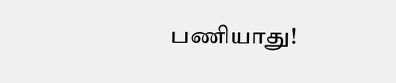பணியாது!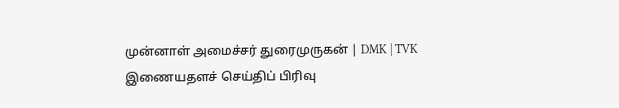முன்னாள் அமைச்சர் துரைமுருகன் | DMK | TVK
இணையதளச் செய்திப் பிரிவு